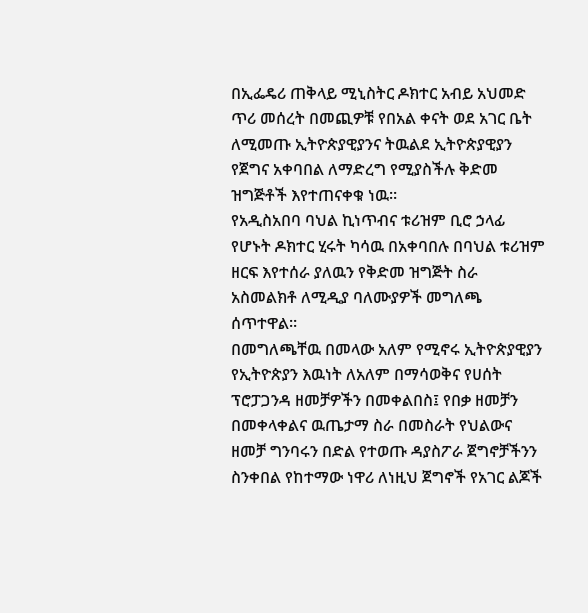በኢፌዴሪ ጠቅላይ ሚኒስትር ዶክተር አብይ አህመድ ጥሪ መሰረት በመጪዎቹ የበአል ቀናት ወደ አገር ቤት ለሚመጡ ኢትዮጵያዊያንና ትዉልደ ኢትዮጵያዊያን የጀግና አቀባበል ለማድረግ የሚያስችሉ ቅድመ ዝግጅቶች እየተጠናቀቁ ነዉ።
የአዲስአበባ ባህል ኪነጥብና ቱሪዝም ቢሮ ኃላፊ የሆኑት ዶክተር ሂሩት ካሳዉ በአቀባበሉ በባህል ቱሪዝም ዘርፍ እየተሰራ ያለዉን የቅድመ ዝግጅት ስራ አስመልክቶ ለሚዲያ ባለሙያዎች መግለጫ ሰጥተዋል።
በመግለጫቸዉ በመላው አለም የሚኖሩ ኢትዮጵያዊያን የኢትዮጵያን እዉነት ለአለም በማሳወቅና የሀሰት ፕሮፓጋንዳ ዘመቻዎችን በመቀልበስ፤ የበቃ ዘመቻን በመቀላቀልና ዉጤታማ ስራ በመስራት የህልውና ዘመቻ ግንባሩን በድል የተወጡ ዳያስፖራ ጀግኖቻችንን ስንቀበል የከተማው ነዋሪ ለነዚህ ጀግኖች የአገር ልጆች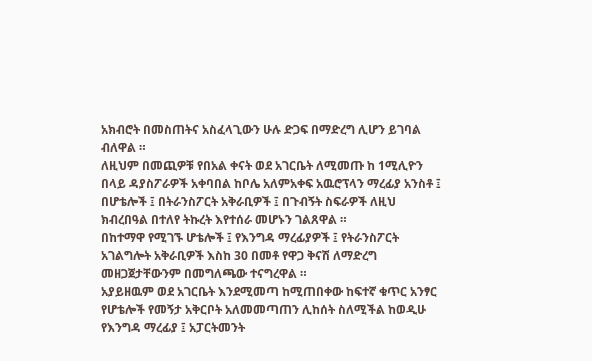አክብሮት በመስጠትና አስፈላጊውን ሁሉ ድጋፍ በማድረግ ሊሆን ይገባል ብለዋል ።
ለዚህም በመጪዎቹ የበአል ቀናት ወደ አገርቤት ለሚመጡ ከ 1ሚሊዮን በላይ ዳያስፖራዎች አቀባበል ከቦሌ አለምአቀፍ አዉሮፕላን ማረፊያ አንስቶ ፤ በሆቴሎች ፤ በትራንስፖርት አቅራቢዎች ፤ በጉብኝት ስፍራዎች ለዚህ ክብረበዓል በተለየ ትኩረት እየተሰራ መሆኑን ገልጸዋል ።
በከተማዋ የሚገኙ ሆቴሎች ፤ የእንግዳ ማረፊያዎች ፤ የትራንስፖርት አገልግሎት አቅራቢዎች እስከ 30 በመቶ የዋጋ ቅናሽ ለማድረግ መዘጋጀታቸውንም በመግለጫው ተናግረዋል ።
አያይዘዉም ወደ አገርቤት እንደሚመጣ ከሚጠበቀው ከፍተኛ ቁጥር አንፃር የሆቴሎች የመኝታ አቅርቦት አለመመጣጠን ሊከሰት ስለሚችል ከወዲሁ የእንግዳ ማረፊያ ፤ አፓርትመንት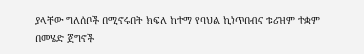ያላቸው ግለሰቦች በሚኖሩበት ክፍለ ከተማ የባህል ኪነጥበብና ቱሪዝም ተቋም በመሄድ ጀግኖች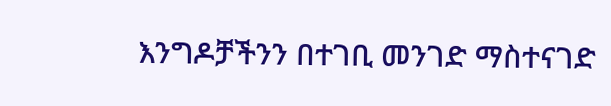እንግዶቻችንን በተገቢ መንገድ ማስተናገድ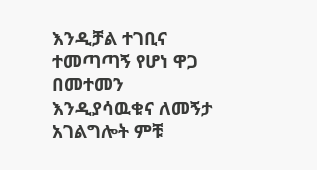እንዲቻል ተገቢና ተመጣጣኝ የሆነ ዋጋ በመተመን እንዲያሳዉቁና ለመኝታ አገልግሎት ምቹ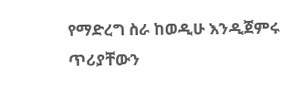የማድረግ ስራ ከወዲሁ እንዲጀምሩ ጥሪያቸውን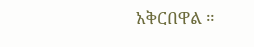አቅርበዋል ።